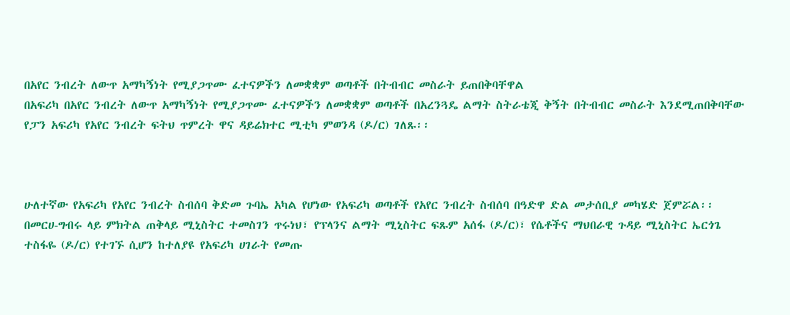በአየር ንብረት ለውጥ አማካኝነት የሚያጋጥሙ ፈተናዎችን ለመቋቋም ወጣቶች በትብብር መስራት ይጠበቅባቸዋል
በአፍሪካ በአየር ንብረት ለውጥ አማካኝነት የሚያጋጥሙ ፈተናዎችን ለመቋቋም ወጣቶች በአረንጓዴ ልማት ስትራቴጂ ቅኝት በትብብር መስራት እንደሚጠበቅባቸው የፓን አፍሪካ የአየር ንብረት ፍትህ ጥምረት ዋና ዳይሬክተር ሚቲካ ምወንዳ (ዶ/ር) ገለጹ፡፡



ሁለተኛው የአፍሪካ የአየር ንብረት ስብሰባ ቅድመ ጉባኤ አካል የሆነው የአፍሪካ ወጣቶች የአየር ንብረት ስብሰባ በዓድዋ ድል መታሰቢያ መካሄድ ጀምሯል፡፡
በመርሀ-ግብሩ ላይ ምክትል ጠቅላይ ሚኒስትር ተመስገን ጥሩነህ፣ የፕላንና ልማት ሚኒስትር ፍጹም አሰፋ (ዶ/ር)፣ የሴቶችና ማህበራዊ ጉዳይ ሚኒስትር ኤርጎጌ ተስፋዬ (ዶ/ር) የተገኙ ሲሆን ከተለያዩ የአፍሪካ ሀገራት የመጡ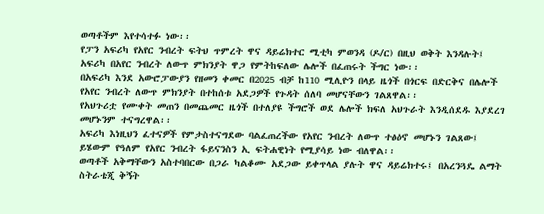ወጣቶችም እየተሳተፉ ነው፡፡
የፓን አፍሪካ የአየር ንብረት ፍትህ ጥምረት ዋና ዳይሬክተር ሚቲካ ምወንዳ (ዶ/ር) በዚህ ወቅት እንዳሉት፤ አፍሪካ በአየር ንብረት ለውጥ ምክንያት ዋጋ የምትከፍለው ሌሎች በፈጠሩት ችግር ነው፡፡
በአፍሪካ እንደ አውሮፓውያን የዘመን ቀመር በ2025 ብቻ ከ110 ሚሊዮን በላይ ዜጎች በጎርፍ በድርቅና በሌሎች የአየር ንብረት ለውጥ ምክንያት በተከሰቱ አደጋዎች የጉዳት ሰለባ መሆናቸውን ገልጸዋል፡፡
የአህጉሪቷ የሙቀት መጠን በመጨመር ዜጎች በተለያዩ ችግሮች ወደ ሌሎች ክፍለ አህጉራት እንዲሰደዱ እያደረገ መሆኑንም ተናግረዋል፡፡
አፍሪካ እነዚህን ፈተናዎች የምታስተናግደው ባልፈጠረችው የአየር ንብረት ለውጥ ተፅዕኖ መሆኑን ገልጸው፤ ይሄውም የዓለም የአየር ንብረት ፋይናንስን ኢ ፍትሐዊነት የሚያሳይ ነው ብለዋል፡፡
ወጣቶች አቅማቸውን አስተባበርው በጋራ ካልቆሙ አደጋው ይቀጥላል ያሉት ዋና ዳይሬክተሩ፤ በአረንጓዴ ልማት ስትራቴጂ ቅኝት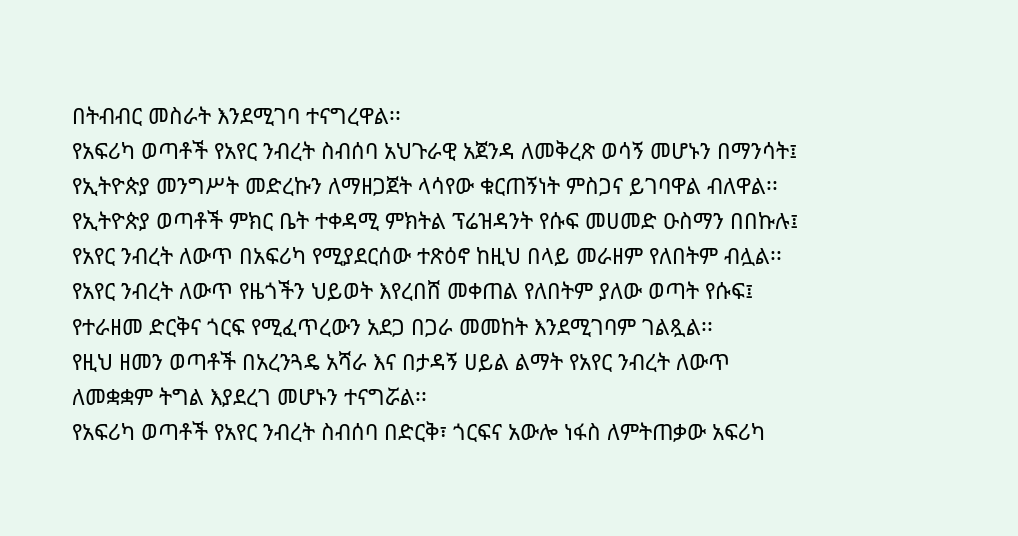በትብብር መስራት እንደሚገባ ተናግረዋል፡፡
የአፍሪካ ወጣቶች የአየር ንብረት ስብሰባ አህጉራዊ አጀንዳ ለመቅረጽ ወሳኝ መሆኑን በማንሳት፤ የኢትዮጵያ መንግሥት መድረኩን ለማዘጋጀት ላሳየው ቁርጠኝነት ምስጋና ይገባዋል ብለዋል፡፡
የኢትዮጵያ ወጣቶች ምክር ቤት ተቀዳሚ ምክትል ፕሬዝዳንት የሱፍ መሀመድ ዑስማን በበኩሉ፤ የአየር ንብረት ለውጥ በአፍሪካ የሚያደርሰው ተጽዕኖ ከዚህ በላይ መራዘም የለበትም ብሏል፡፡
የአየር ንብረት ለውጥ የዜጎችን ህይወት እየረበሸ መቀጠል የለበትም ያለው ወጣት የሱፍ፤ የተራዘመ ድርቅና ጎርፍ የሚፈጥረውን አደጋ በጋራ መመከት እንደሚገባም ገልጿል፡፡
የዚህ ዘመን ወጣቶች በአረንጓዴ አሻራ እና በታዳኝ ሀይል ልማት የአየር ንብረት ለውጥ ለመቋቋም ትግል እያደረገ መሆኑን ተናግሯል፡፡
የአፍሪካ ወጣቶች የአየር ንብረት ስብሰባ በድርቅ፣ ጎርፍና አውሎ ነፋስ ለምትጠቃው አፍሪካ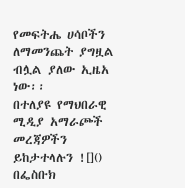የመፍትሔ ሀሳቦችን ለማመንጨት ያግዟል ብሏል ያለው ኢዜአ ነው፡፡
በተለያዩ የማህበራዊ ሚዲያ አማራጮች መረጃዎችን ይከታተላሉን ![]()
በፌስቡክ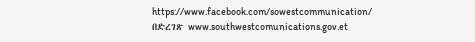https://www.facebook.com/sowestcommunication/
በድረገጽ www.southwestcomunications.gov.et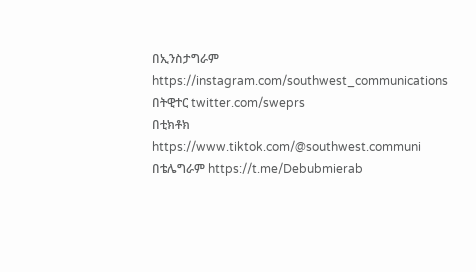በኢንስታግራም https://instagram.com/southwest_communications
በትዊተር twitter.com/sweprs
በቲክቶክ https://www.tiktok.com/@southwest.communi
በቴሌግራም https://t.me/Debubmierab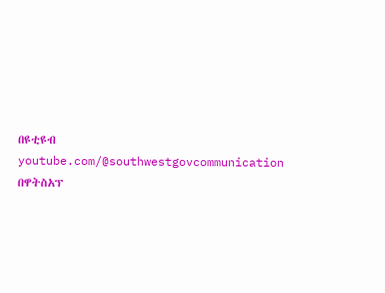በዩቲዩብ youtube.com/@southwestgovcommunication
በዋትስአፕ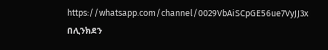https://whatsapp.com/channel/0029VbAiSCpGE56ue7VyJJ3x
በሊንክደን